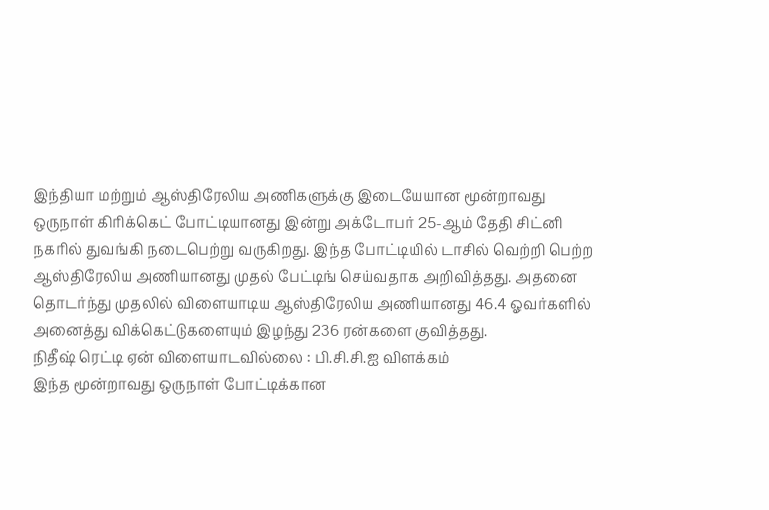இந்தியா மற்றும் ஆஸ்திரேலிய அணிகளுக்கு இடையேயான மூன்றாவது ஒருநாள் கிரிக்கெட் போட்டியானது இன்று அக்டோபர் 25-ஆம் தேதி சிட்னி நகரில் துவங்கி நடைபெற்று வருகிறது. இந்த போட்டியில் டாசில் வெற்றி பெற்ற ஆஸ்திரேலிய அணியானது முதல் பேட்டிங் செய்வதாக அறிவித்தது. அதனை தொடர்ந்து முதலில் விளையாடிய ஆஸ்திரேலிய அணியானது 46.4 ஓவர்களில் அனைத்து விக்கெட்டுகளையும் இழந்து 236 ரன்களை குவித்தது.
நிதீஷ் ரெட்டி ஏன் விளையாடவில்லை : பி.சி.சி.ஐ விளக்கம்
இந்த மூன்றாவது ஒருநாள் போட்டிக்கான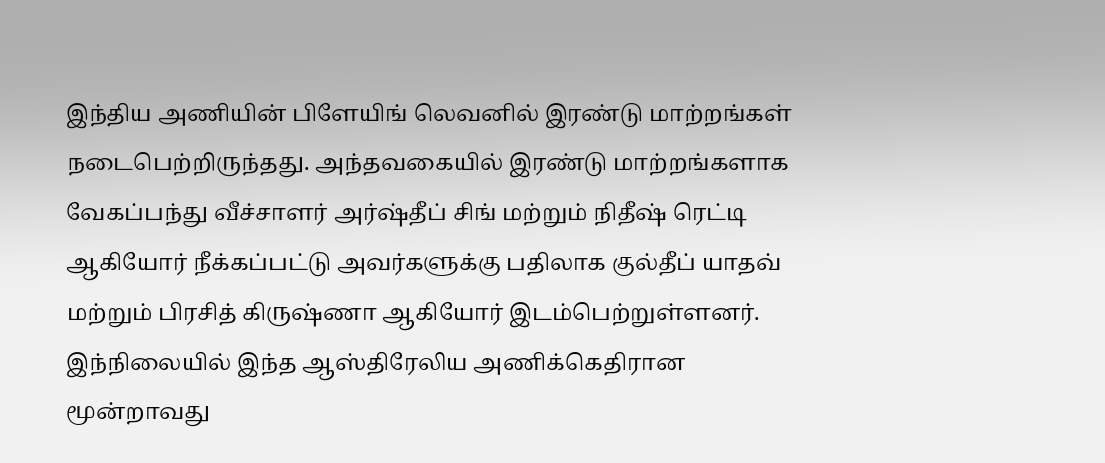இந்திய அணியின் பிளேயிங் லெவனில் இரண்டு மாற்றங்கள் நடைபெற்றிருந்தது. அந்தவகையில் இரண்டு மாற்றங்களாக வேகப்பந்து வீச்சாளர் அர்ஷ்தீப் சிங் மற்றும் நிதீஷ் ரெட்டி ஆகியோர் நீக்கப்பட்டு அவர்களுக்கு பதிலாக குல்தீப் யாதவ் மற்றும் பிரசித் கிருஷ்ணா ஆகியோர் இடம்பெற்றுள்ளனர்.
இந்நிலையில் இந்த ஆஸ்திரேலிய அணிக்கெதிரான மூன்றாவது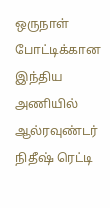ஒருநாள் போட்டிக்கான இந்திய அணியில் ஆல்ரவுண்டர் நிதீஷ் ரெட்டி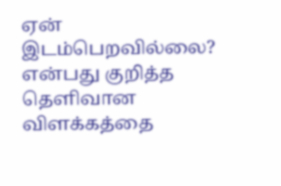ஏன் இடம்பெறவில்லை? என்பது குறித்த தெளிவான விளக்கத்தை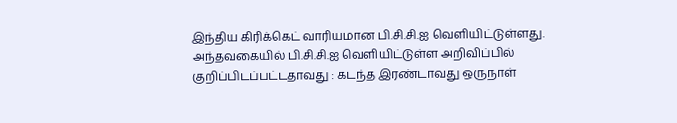இந்திய கிரிக்கெட் வாரியமான பி.சி.சி.ஐ வெளியிட்டுள்ளது.
அந்தவகையில் பி.சி.சி.ஐ வெளியிட்டுள்ள அறிவிப்பில் குறிப்பிடப்பட்டதாவது : கடந்த இரண்டாவது ஒருநாள்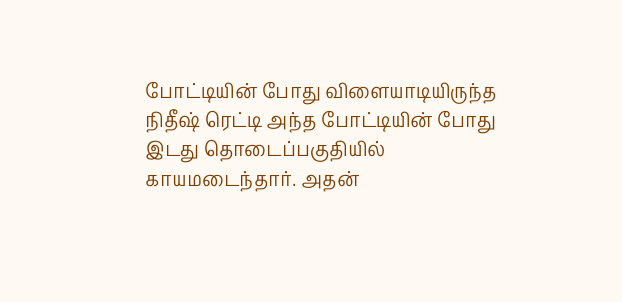போட்டியின் போது விளையாடியிருந்த நிதீஷ் ரெட்டி அந்த போட்டியின் போது இடது தொடைப்பகுதியில் காயமடைந்தார். அதன்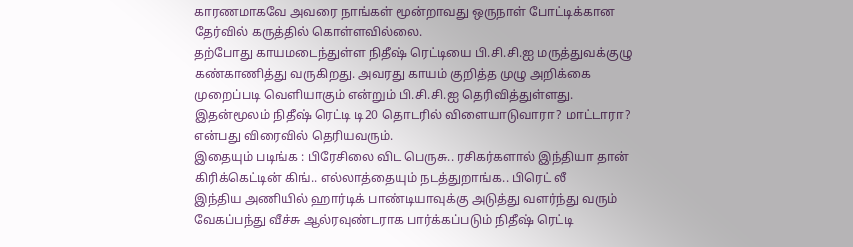காரணமாகவே அவரை நாங்கள் மூன்றாவது ஒருநாள் போட்டிக்கான தேர்வில் கருத்தில் கொள்ளவில்லை.
தற்போது காயமடைந்துள்ள நிதீஷ் ரெட்டியை பி.சி.சி.ஐ மருத்துவக்குழு கண்காணித்து வருகிறது. அவரது காயம் குறித்த முழு அறிக்கை முறைப்படி வெளியாகும் என்றும் பி.சி.சி.ஐ தெரிவித்துள்ளது. இதன்மூலம் நிதீஷ் ரெட்டி டி20 தொடரில் விளையாடுவாரா? மாட்டாரா? என்பது விரைவில் தெரியவரும்.
இதையும் படிங்க : பிரேசிலை விட பெருசு.. ரசிகர்களால் இந்தியா தான் கிரிக்கெட்டின் கிங்.. எல்லாத்தையும் நடத்துறாங்க.. பிரெட் லீ
இந்திய அணியில் ஹார்டிக் பாண்டியாவுக்கு அடுத்து வளர்ந்து வரும் வேகப்பந்து வீச்சு ஆல்ரவுண்டராக பார்க்கப்படும் நிதீஷ் ரெட்டி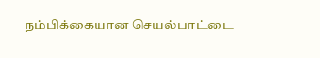நம்பிக்கையான செயல்பாட்டை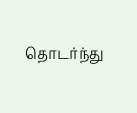தொடர்ந்து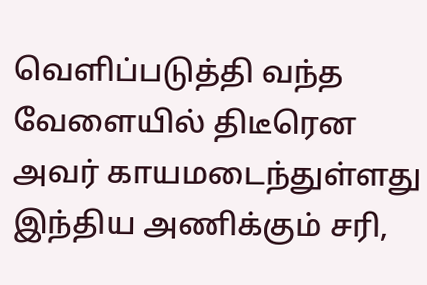வெளிப்படுத்தி வந்த வேளையில் திடீரென அவர் காயமடைந்துள்ளது இந்திய அணிக்கும் சரி,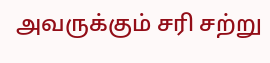அவருக்கும் சரி சற்று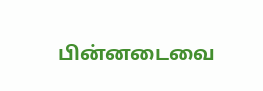பின்னடைவை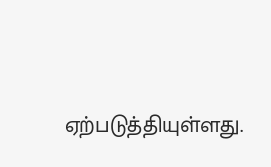ஏற்படுத்தியுள்ளது.